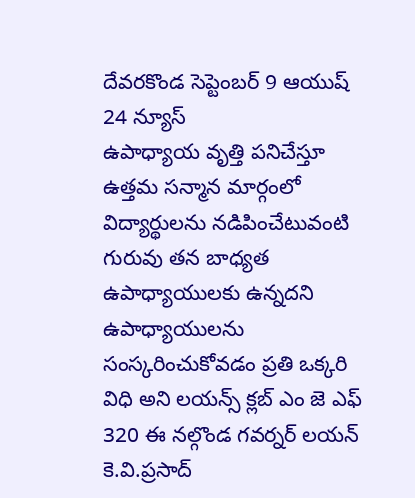దేవరకొండ సెప్టెంబర్ 9 ఆయుష్ 24 న్యూస్
ఉపాధ్యాయ వృత్తి పనిచేస్తూ ఉత్తమ సన్మాన మార్గంలో విద్యార్థులను నడిపించేటువంటి గురువు తన బాధ్యత ఉపాధ్యాయులకు ఉన్నదని ఉపాధ్యాయులను సంస్కరించుకోవడం ప్రతి ఒక్కరి విధి అని లయన్స్ క్లబ్ ఎం జె ఎఫ్ 320 ఈ నల్గొండ గవర్నర్ లయన్ కె.వి.ప్రసాద్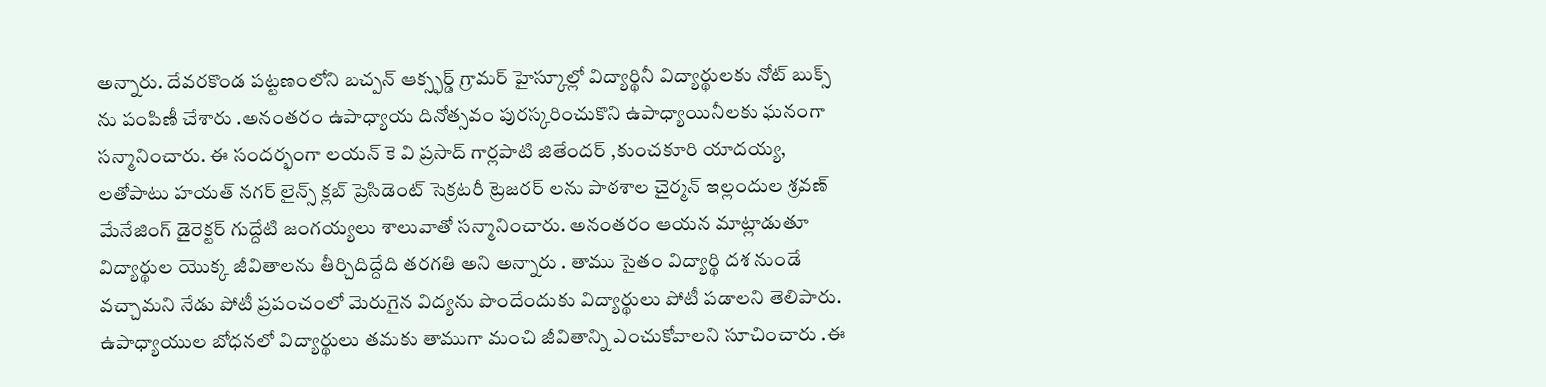అన్నారు. దేవరకొండ పట్టణంలోని బచ్పన్ ఆక్స్ఫర్డ్ గ్రామర్ హైస్కూల్లో విద్యార్థినీ విద్యార్థులకు నోట్ బుక్స్ ను పంపిణీ చేశారు .అనంతరం ఉపాధ్యాయ దినోత్సవం పురస్కరించుకొని ఉపాధ్యాయినీలకు ఘనంగా సన్మానించారు. ఈ సందర్భంగా లయన్ కె వి ప్రసాద్ గార్లపాటి జితేందర్ ,కుంచకూరి యాదయ్య, లతోపాటు హయత్ నగర్ లైన్స్ క్లబ్ ప్రెసిడెంట్ సెక్రటరీ ట్రెజరర్ లను పాఠశాల చైర్మన్ ఇల్లందుల శ్రవణ్ మేనేజింగ్ డైరెక్టర్ గుద్దేటి జంగయ్యలు శాలువాతో సన్మానించారు. అనంతరం ఆయన మాట్లాడుతూ విద్యార్థుల యొక్క జీవితాలను తీర్చిదిద్దేది తరగతి అని అన్నారు . తాము సైతం విద్యార్థి దశ నుండే వచ్చామని నేడు పోటీ ప్రపంచంలో మెరుగైన విద్యను పొందేందుకు విద్యార్థులు పోటీ పడాలని తెలిపారు. ఉపాధ్యాయుల బోధనలో విద్యార్థులు తమకు తాముగా మంచి జీవితాన్ని ఎంచుకోవాలని సూచించారు .ఈ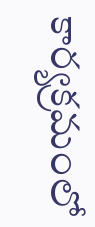కార్యక్రమంలో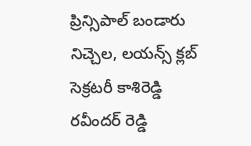ప్రిన్సిపాల్ బండారు నిచ్చెల, లయన్స్ క్లబ్ సెక్రటరీ కాశిరెడ్డి రవీందర్ రెడ్డి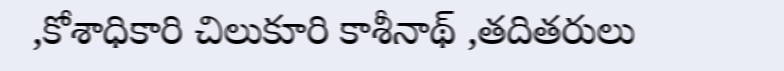,కోశాధికారి చిలుకూరి కాశీనాథ్ ,తదితరులు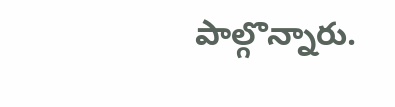పాల్గొన్నారు.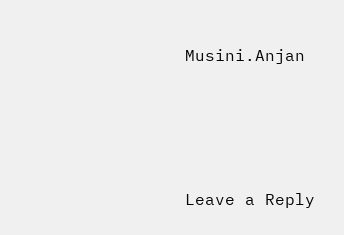Musini.Anjan





Leave a Reply